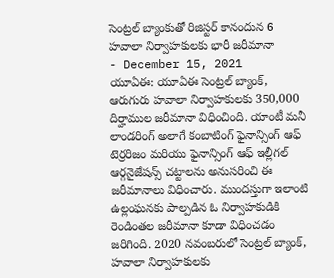సెంట్రల్ బ్యాంకుతో రిజిస్టర్ కానందున 6 హవాలా నిర్వాహకులకు భారీ జరీమానా
- December 15, 2021
యూఏఈ: యూఏఈ సెంట్రల్ బ్యాంక్, ఆరుగురు హవాలా నిర్వాహకులకు 350,000 దిర్హాముల జరీమానా విధించింది. యాంటీ మనీ లాండరింగ్ అలాగే కంబాటింగ్ ఫైనాన్సింగ్ ఆఫ్ టెర్రరిజం మరియు ఫైనాన్సింగ్ ఆఫ్ ఇల్లీగల్ ఆర్గనైజేషన్స్ చట్టాలను అనుసరించి ఈ జరీమానాలు విధించారు. ముందస్తుగా ఇలాంటి ఉల్లంఘనకు పాల్పడిన ఓ నిర్వాహకుడికి రెండింతల జరీమానా కూడా విధించడం జరిగింది. 2020 నవంబరులో సెంట్రల్ బ్యాంక్, హవాలా నిర్వాహకులకు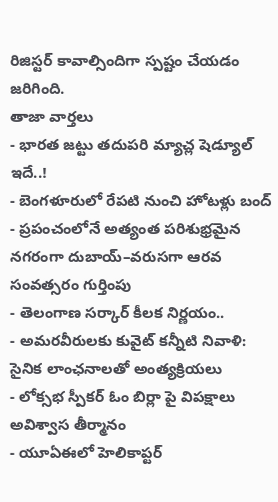రిజిస్టర్ కావాల్సిందిగా స్పష్టం చేయడం జరిగింది.
తాజా వార్తలు
- భారత జట్టు తదుపరి మ్యాచ్ల షెడ్యూల్ ఇదే..!
- బెంగళూరులో రేపటి నుంచి హోటళ్లు బంద్
- ప్రపంచంలోనే అత్యంత పరిశుభ్రమైన నగరంగా దుబాయ్–వరుసగా ఆరవ సంవత్సరం గుర్తింపు
- తెలంగాణ సర్కార్ కీలక నిర్ణయం..
- అమరవీరులకు కువైట్ కన్నీటి నివాళి: సైనిక లాంఛనాలతో అంత్యక్రియలు
- లోక్సభ స్పీకర్ ఓం బిర్లా పై విపక్షాలు అవిశ్వాస తీర్మానం
- యూఏఈలో హెలికాప్టర్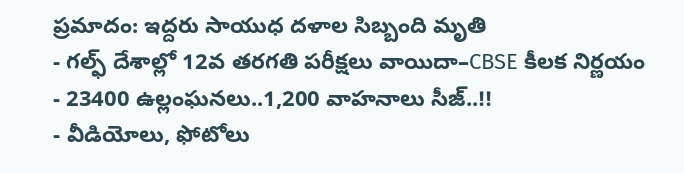ప్రమాదం: ఇద్దరు సాయుధ దళాల సిబ్బంది మృతి
- గల్ఫ్ దేశాల్లో 12వ తరగతి పరీక్షలు వాయిదా–CBSE కీలక నిర్ణయం
- 23400 ఉల్లంఘనలు..1,200 వాహనాలు సీజ్..!!
- వీడియోలు, ఫోటోలు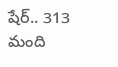షేర్.. 313 మంది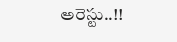అరెస్టు..!!